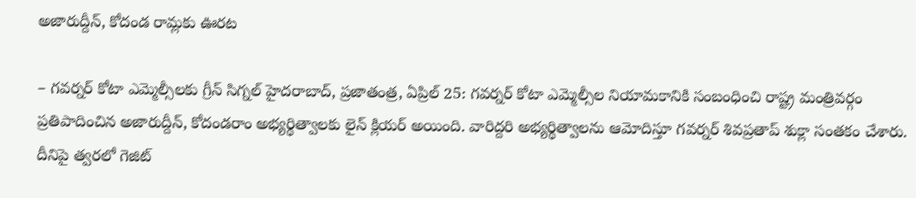అజారుద్దీన్, కోదండ రామ్లకు ఊరట

– గవర్నర్ కోటా ఎమ్మెల్సీలకు గ్రీన్ సిగ్నల్ హైదరాబాద్, ప్రజాతంత్ర, ఏప్రిల్ 25: గవర్నర్ కోటా ఎమ్మెల్సీల నియామకానికి సంబంధించి రాష్ట్ర మంత్రివర్గం ప్రతిపాదించిన అజారుద్దీన్, కోదండరాం అభ్యర్థిత్వాలకు లైన్ క్లియర్ అయింది. వారిద్దరి అభ్యర్థిత్వాలను ఆమోదిస్తూ గవర్నర్ శివప్రతాప్ శుక్లా సంతకం చేశారు. దీనిపై త్వరలో గెజిట్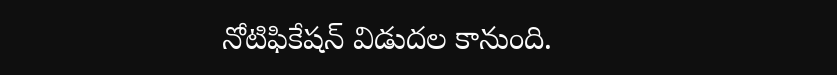నోటిఫికేషన్ విడుదల కానుంది.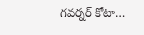గవర్నర్ కోటా…